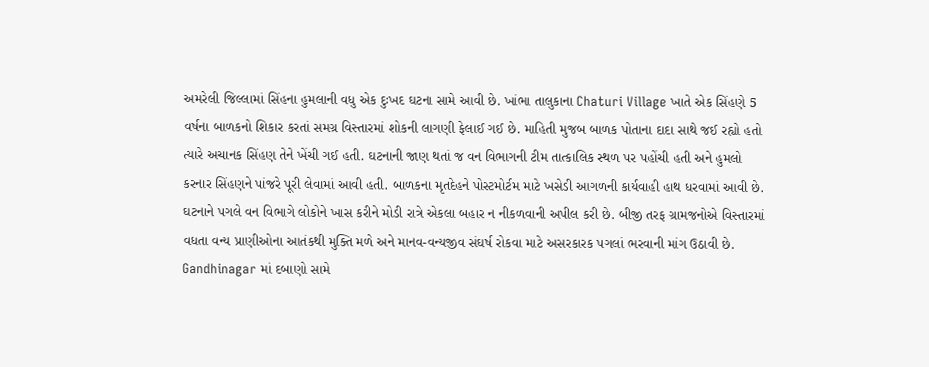અમરેલી જિલ્લામાં સિંહના હુમલાની વધુ એક દુઃખદ ઘટના સામે આવી છે. ખાંભા તાલુકાના Chaturi Village ખાતે એક સિંહણે 5 વર્ષના બાળકનો શિકાર કરતાં સમગ્ર વિસ્તારમાં શોકની લાગણી ફેલાઈ ગઈ છે. માહિતી મુજબ બાળક પોતાના દાદા સાથે જઈ રહ્યો હતો ત્યારે અચાનક સિંહણ તેને ખેંચી ગઈ હતી. ઘટનાની જાણ થતાં જ વન વિભાગની ટીમ તાત્કાલિક સ્થળ પર પહોંચી હતી અને હુમલો કરનાર સિંહણને પાંજરે પૂરી લેવામાં આવી હતી. બાળકના મૃતદેહને પોસ્ટમોર્ટમ માટે ખસેડી આગળની કાર્યવાહી હાથ ધરવામાં આવી છે. ઘટનાને પગલે વન વિભાગે લોકોને ખાસ કરીને મોડી રાત્રે એકલા બહાર ન નીકળવાની અપીલ કરી છે. બીજી તરફ ગ્રામજનોએ વિસ્તારમાં વધતા વન્ય પ્રાણીઓના આતંકથી મુક્તિ મળે અને માનવ-વન્યજીવ સંઘર્ષ રોકવા માટે અસરકારક પગલાં ભરવાની માંગ ઉઠાવી છે.
Gandhinagar માં દબાણો સામે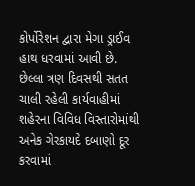કોર્પોરેશન દ્વારા મેગા ડ્રાઈવ હાથ ધરવામાં આવી છે. છેલ્લા ત્રણ દિવસથી સતત ચાલી રહેલી કાર્યવાહીમાં શહેરના વિવિધ વિસ્તારોમાંથી અનેક ગેરકાયદે દબાણો દૂર કરવામાં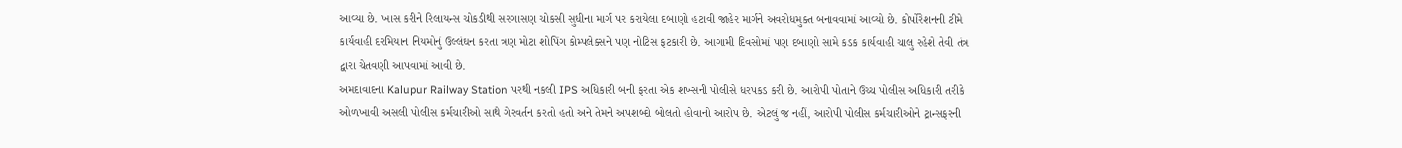આવ્યા છે. ખાસ કરીને રિલાયન્સ ચોકડીથી સરગાસણ ચોકસી સુધીના માર્ગ પર કરાયેલા દબાણો હટાવી જાહેર માર્ગને અવરોધમુક્ત બનાવવામાં આવ્યો છે. કોર્પોરેશનની ટીમે કાર્યવાહી દરમિયાન નિયમોનું ઉલ્લંઘન કરતા ત્રણ મોટા શોપિંગ કોમ્પલેક્સને પણ નોટિસ ફટકારી છે. આગામી દિવસોમાં પણ દબાણો સામે કડક કાર્યવાહી ચાલુ રહેશે તેવી તંત્ર દ્વારા ચેતવણી આપવામાં આવી છે.
અમદાવાદના Kalupur Railway Station પરથી નકલી IPS અધિકારી બની ફરતા એક શખ્સની પોલીસે ધરપકડ કરી છે. આરોપી પોતાને ઉચ્ચ પોલીસ અધિકારી તરીકે ઓળખાવી અસલી પોલીસ કર્મચારીઓ સાથે ગેરવર્તન કરતો હતો અને તેમને અપશબ્દો બોલતો હોવાનો આરોપ છે. એટલું જ નહીં, આરોપી પોલીસ કર્મચારીઓને ટ્રાન્સફરની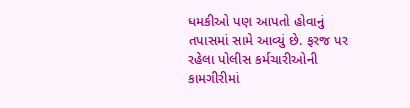ધમકીઓ પણ આપતો હોવાનું તપાસમાં સામે આવ્યું છે. ફરજ પર રહેલા પોલીસ કર્મચારીઓની કામગીરીમાં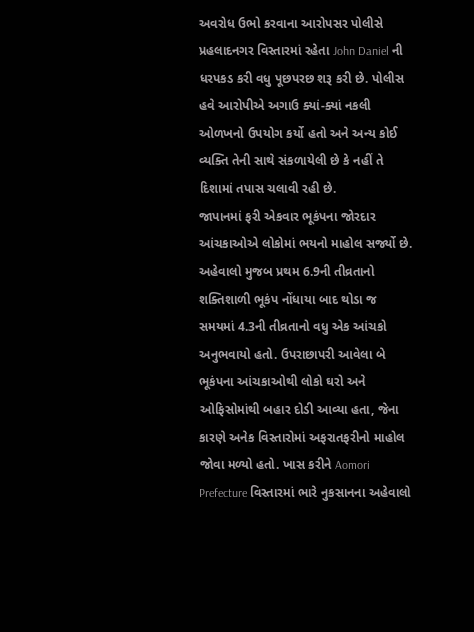અવરોધ ઉભો કરવાના આરોપસર પોલીસે પ્રહલાદનગર વિસ્તારમાં રહેતા John Daniel ની ધરપકડ કરી વધુ પૂછપરછ શરૂ કરી છે. પોલીસ હવે આરોપીએ અગાઉ ક્યાં-ક્યાં નકલી ઓળખનો ઉપયોગ કર્યો હતો અને અન્ય કોઈ વ્યક્તિ તેની સાથે સંકળાયેલી છે કે નહીં તે દિશામાં તપાસ ચલાવી રહી છે.
જાપાનમાં ફરી એકવાર ભૂકંપના જોરદાર આંચકાઓએ લોકોમાં ભયનો માહોલ સર્જ્યો છે. અહેવાલો મુજબ પ્રથમ 6.9ની તીવ્રતાનો શક્તિશાળી ભૂકંપ નોંધાયા બાદ થોડા જ સમયમાં 4.3ની તીવ્રતાનો વધુ એક આંચકો અનુભવાયો હતો. ઉપરાછાપરી આવેલા બે ભૂકંપના આંચકાઓથી લોકો ઘરો અને ઓફિસોમાંથી બહાર દોડી આવ્યા હતા, જેના કારણે અનેક વિસ્તારોમાં અફરાતફરીનો માહોલ જોવા મળ્યો હતો. ખાસ કરીને Aomori Prefecture વિસ્તારમાં ભારે નુકસાનના અહેવાલો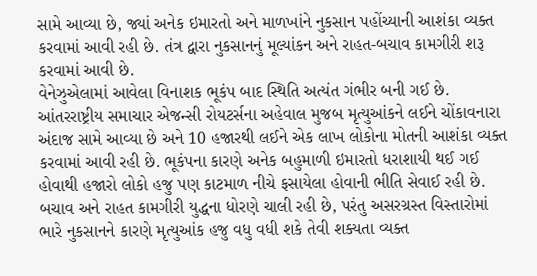સામે આવ્યા છે, જ્યાં અનેક ઇમારતો અને માળખાંને નુકસાન પહોંચ્યાની આશંકા વ્યક્ત કરવામાં આવી રહી છે. તંત્ર દ્વારા નુકસાનનું મૂલ્યાંકન અને રાહત-બચાવ કામગીરી શરૂ કરવામાં આવી છે.
વેનેઝુએલામાં આવેલા વિનાશક ભૂકંપ બાદ સ્થિતિ અત્યંત ગંભીર બની ગઈ છે. આંતરરાષ્ટ્રીય સમાચાર એજન્સી રોયટર્સના અહેવાલ મુજબ મૃત્યુઆંકને લઈને ચોંકાવનારા અંદાજ સામે આવ્યા છે અને 10 હજારથી લઈને એક લાખ લોકોના મોતની આશંકા વ્યક્ત કરવામાં આવી રહી છે. ભૂકંપના કારણે અનેક બહુમાળી ઇમારતો ધરાશાયી થઈ ગઈ હોવાથી હજારો લોકો હજુ પણ કાટમાળ નીચે ફસાયેલા હોવાની ભીતિ સેવાઈ રહી છે. બચાવ અને રાહત કામગીરી યુદ્ધના ધોરણે ચાલી રહી છે, પરંતુ અસરગ્રસ્ત વિસ્તારોમાં ભારે નુકસાનને કારણે મૃત્યુઆંક હજુ વધુ વધી શકે તેવી શક્યતા વ્યક્ત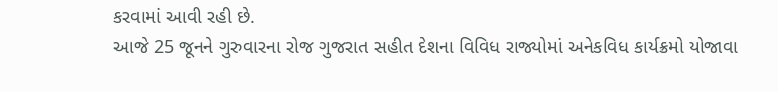કરવામાં આવી રહી છે.
આજે 25 જૂનને ગુરુવારના રોજ ગુજરાત સહીત દેશના વિવિધ રાજ્યોમાં અનેકવિધ કાર્યક્રમો યોજાવા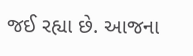જઈ રહ્યા છે. આજના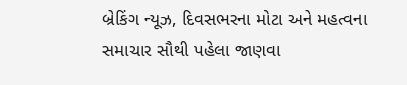બ્રેકિંગ ન્યૂઝ, દિવસભરના મોટા અને મહત્વના સમાચાર સૌથી પહેલા જાણવા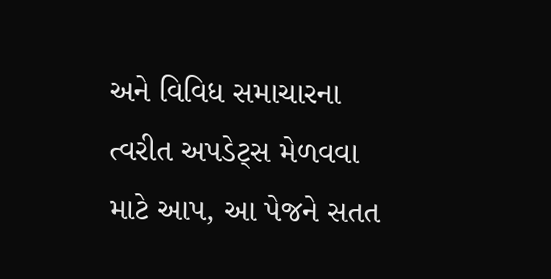અને વિવિધ સમાચારના ત્વરીત અપડેટ્સ મેળવવા માટે આપ, આ પેજને સતત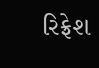રિફ્રેશ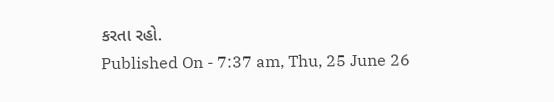કરતા રહો.
Published On - 7:37 am, Thu, 25 June 26